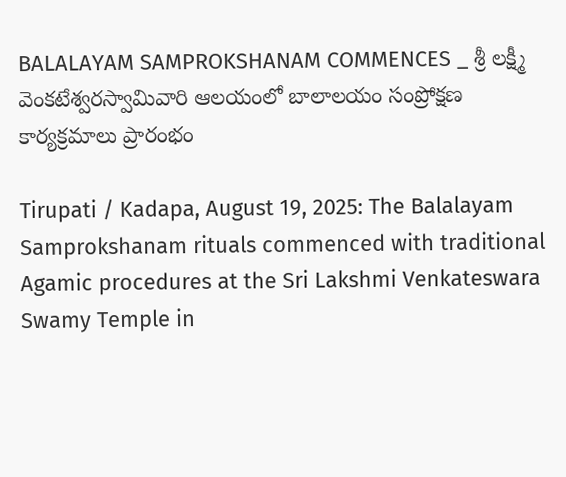BALALAYAM SAMPROKSHANAM COMMENCES _ శ్రీ ల‌క్ష్మీ వెంక‌టేశ్వ‌ర‌స్వామివారి ఆల‌యంలో బాలాలయం సంప్రోక్షణ కార్య‌క్ర‌మాలు ప్రారంభం

Tirupati / Kadapa, August 19, 2025: The Balalayam Samprokshanam rituals commenced with traditional Agamic procedures at the Sri Lakshmi Venkateswara Swamy Temple in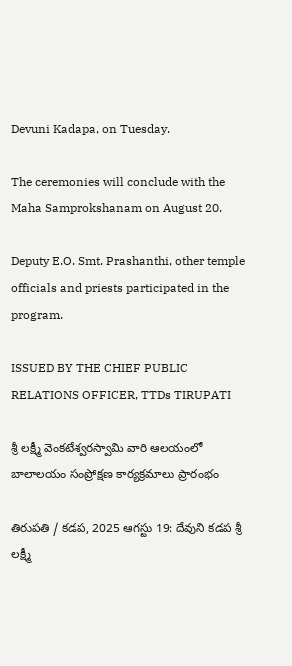Devuni Kadapa, on Tuesday.

The ceremonies will conclude with the Maha Samprokshanam on August 20.

Deputy E.O. Smt. Prashanthi, other temple officials and priests participated in the program.

ISSUED BY THE CHIEF PUBLIC RELATIONS OFFICER, TTDs TIRUPATI

శ్రీ ల‌క్ష్మీ వెంక‌టేశ్వ‌ర‌స్వామి వారి ఆల‌యంలో బాలాలయం సంప్రోక్షణ కార్య‌క్ర‌మాలు ప్రారంభం

తిరుపతి / క‌డ‌ప, 2025 ఆగ‌స్టు 19: దేవుని క‌డ‌ప శ్రీ ల‌క్ష్మీ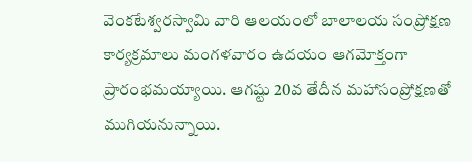వెంక‌టేశ్వ‌ర‌స్వామి వారి ఆల‌యంలో బాలాలయ సంప్రోక్షణ కార్యక్రమాలు మంగ‌ళ‌వారం ఉద‌యం ఆగమోక్తంగా ప్రారంభమయ్యాయి. ఆగ‌ష్టు 20వ తేదీన మహాసంప్రోక్షణతో ముగియనున్నాయి.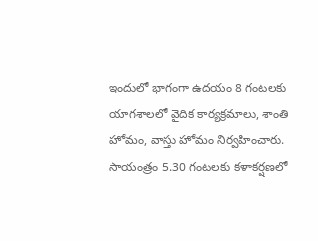ఇందులో భాగంగా ఉద‌యం 8 గంట‌లకు యాగ‌శాల‌లో వైదిక కార్య‌క్ర‌మాలు, శాంతి హోమం, వాస్తు హోమం నిర్వ‌హించారు. సాయంత్రం 5.30 గంట‌ల‌కు కళాకర్షణలో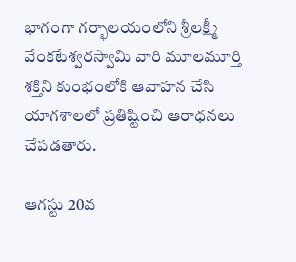భాగంగా గర్భాలయంలోని శ్రీల‌క్ష్మీ వేంక‌టేశ్వ‌ర‌స్వామి వారి మూల‌మూర్తి శ‌క్తిని కుంభంలోకి ఆవాహ‌న చేసి యాగ‌శాల‌లో ప్ర‌తిష్టించి ఆరాధ‌న‌లు చేప‌డ‌తారు.

ఆగ‌స్టు 20వ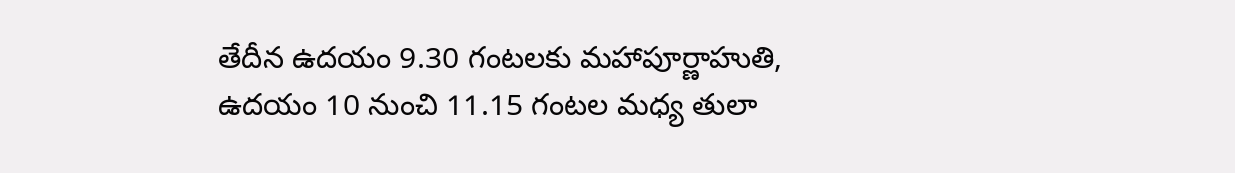తేదీన‌ ఉద‌యం 9.30 గంట‌లకు మ‌హాపూర్ణాహుతి, ఉదయం 10 నుంచి 11.15 గంటల మధ్య తులా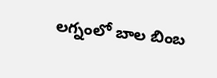లగ్నంలో బాల బింబ‌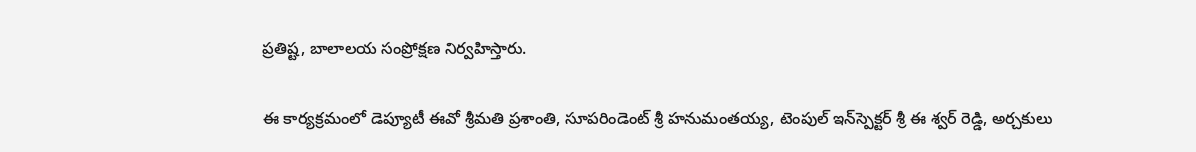ప్ర‌తిష్ట‌, బాలాలయ సంప్రోక్షణ నిర్వహిస్తారు.

ఈ కార్య‌క్ర‌మంలో డెప్యూటీ ఈవో శ్రీ‌మ‌తి ప్ర‌శాంతి, సూప‌రిండెంట్ శ్రీ హ‌నుమంత‌య్య‌, టెంపుల్‌ ఇన్‌స్పెక్టర్ శ్రీ ఈ శ్వ‌ర్ రెడ్డి, అర్చ‌కులు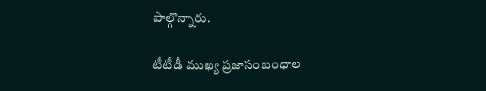పాల్గొన్నారు.

టీటీడీ ముఖ్య‌ ప్రజాసంబంధాల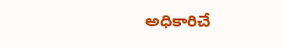అధికారిచే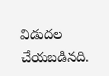విడుదల చేయబడినది.